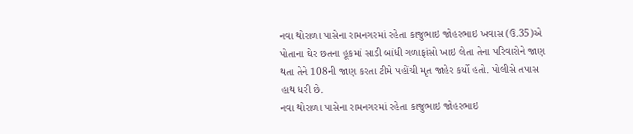નવા થોરાળા પાસેના રામનગરમાં રહેતા કાજુભાઇ જોહરભાઇ ખવાસ (ઉ.35)એ પોતાના ઘેર છતના હૂકમાં સાડી બાંધી ગળાફાંસો ખાઇ લેતા તેના પરિવારોને જાણ થતા તેને 108ની જાણ કરતા ટીમે પહોંચી મૃત જાહેર કર્યો હતો. પોલીસે તપાસ હાથ ધરી છે.
નવા થોરાળા પાસેના રામનગરમાં રહેતા કાજુભાઇ જોહરભાઇ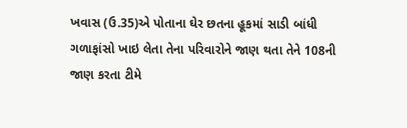ખવાસ (ઉ.35)એ પોતાના ઘેર છતના હૂકમાં સાડી બાંધી ગળાફાંસો ખાઇ લેતા તેના પરિવારોને જાણ થતા તેને 108ની જાણ કરતા ટીમે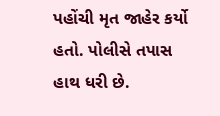પહોંચી મૃત જાહેર કર્યો હતો. પોલીસે તપાસ હાથ ધરી છે.